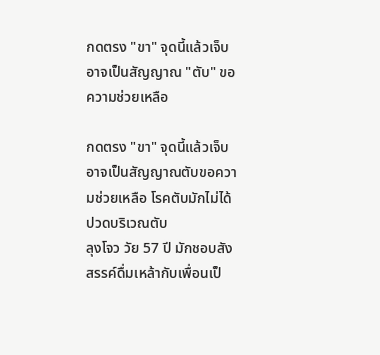กดตรง "ขา" จุดนี้แล้วเจ็บ อาจเป็นสัญญาณ "ตับ" ขอความช่วยเหลือ

กดตรง "ขา" จุดนี้แล้วเจ็บ อาจเป็นสัญญาณตับขอความช่วยเหลือ โรคตับมักไม่ได้ปวดบริเวณตับ
ลุงโจว วัย 57 ปี มักชอบสังสรรค์ดื่มเหล้ากับเพื่อนเป็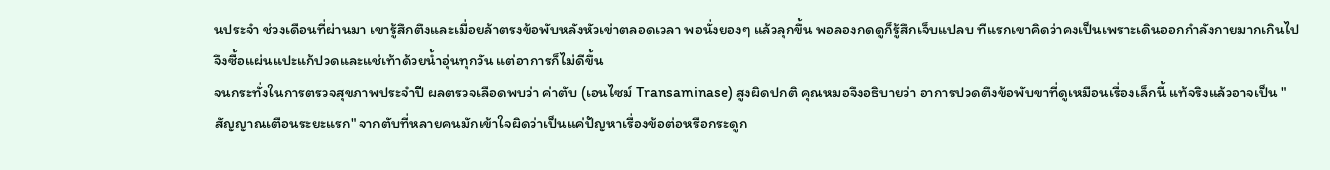นประจำ ช่วงเดือนที่ผ่านมา เขารู้สึกตึงและเมื่อยล้าตรงข้อพับหลังหัวเข่าตลอดเวลา พอนั่งยองๆ แล้วลุกขึ้น พอลองกดดูก็รู้สึกเจ็บแปลบ ทีแรกเขาคิดว่าคงเป็นเพราะเดินออกกำลังกายมากเกินไป จึงซื้อแผ่นแปะแก้ปวดและแช่เท้าด้วยน้ำอุ่นทุกวัน แต่อาการก็ไม่ดีขึ้น
จนกระทั่งในการตรวจสุขภาพประจำปี ผลตรวจเลือดพบว่า ค่าตับ (เอนไซม์ Transaminase) สูงผิดปกติ คุณหมอจึงอธิบายว่า อาการปวดตึงข้อพับขาที่ดูเหมือนเรื่องเล็กนี้ แท้จริงแล้วอาจเป็น "สัญญาณเตือนระยะแรก" จากตับที่หลายคนมักเข้าใจผิดว่าเป็นแค่ปัญหาเรื่องข้อต่อหรือกระดูก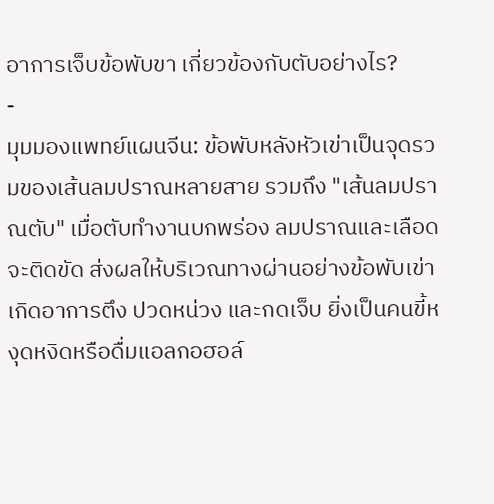อาการเจ็บข้อพับขา เกี่ยวข้องกับตับอย่างไร?
-
มุมมองแพทย์แผนจีน: ข้อพับหลังหัวเข่าเป็นจุดรวมของเส้นลมปราณหลายสาย รวมถึง "เส้นลมปราณตับ" เมื่อตับทำงานบกพร่อง ลมปราณและเลือดจะติดขัด ส่งผลให้บริเวณทางผ่านอย่างข้อพับเข่าเกิดอาการตึง ปวดหน่วง และกดเจ็บ ยิ่งเป็นคนขี้หงุดหงิดหรือดื่มแอลกอฮอล์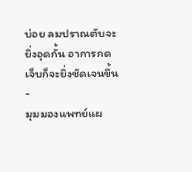บ่อย ลมปราณตับจะยิ่งอุดกั้น อาการกดเจ็บก็จะยิ่งชัดเจนขึ้น
-
มุมมองแพทย์แผ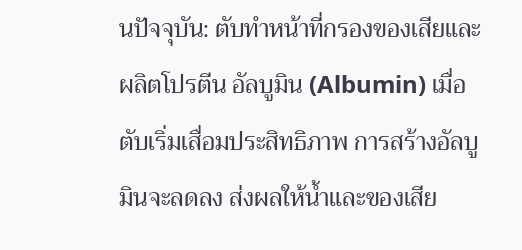นปัจจุบัน: ตับทำหน้าที่กรองของเสียและผลิตโปรตีน อัลบูมิน (Albumin) เมื่อตับเริ่มเสื่อมประสิทธิภาพ การสร้างอัลบูมินจะลดลง ส่งผลให้น้ำและของเสีย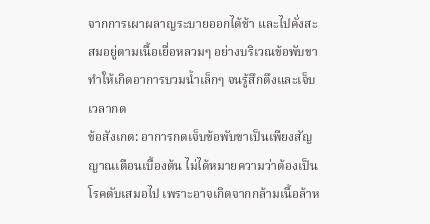จากการเผาผลาญระบายออกได้ช้า และไปคั่งสะสมอยู่ตามเนื้อเยื่อหลวมๆ อย่างบริเวณข้อพับขา ทำให้เกิดอาการบวมน้ำเล็กๆ จนรู้สึกตึงและเจ็บเวลากด
ข้อสังเกต: อาการกดเจ็บข้อพับขาเป็นเพียงสัญญาณเตือนเบื้องต้น ไม่ได้หมายความว่าต้องเป็นโรคตับเสมอไป เพราะอาจเกิดจากกล้ามเนื้อล้าห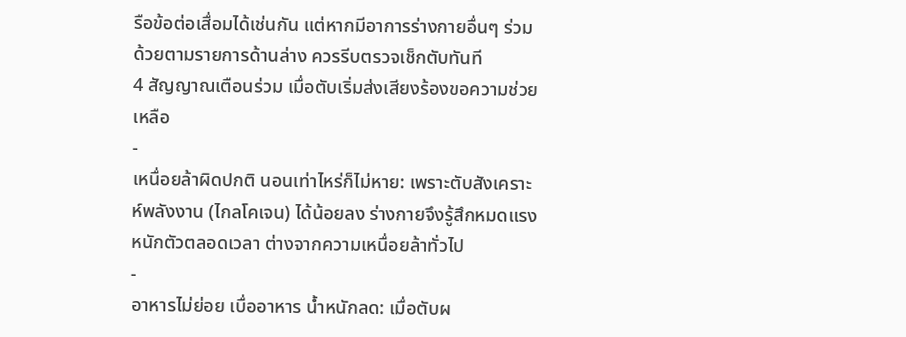รือข้อต่อเสื่อมได้เช่นกัน แต่หากมีอาการร่างกายอื่นๆ ร่วมด้วยตามรายการด้านล่าง ควรรีบตรวจเช็กตับทันที
4 สัญญาณเตือนร่วม เมื่อตับเริ่มส่งเสียงร้องขอความช่วยเหลือ
-
เหนื่อยล้าผิดปกติ นอนเท่าไหร่ก็ไม่หาย: เพราะตับสังเคราะห์พลังงาน (ไกลโคเจน) ได้น้อยลง ร่างกายจึงรู้สึกหมดแรง หนักตัวตลอดเวลา ต่างจากความเหนื่อยล้าทั่วไป
-
อาหารไม่ย่อย เบื่ออาหาร น้ำหนักลด: เมื่อตับผ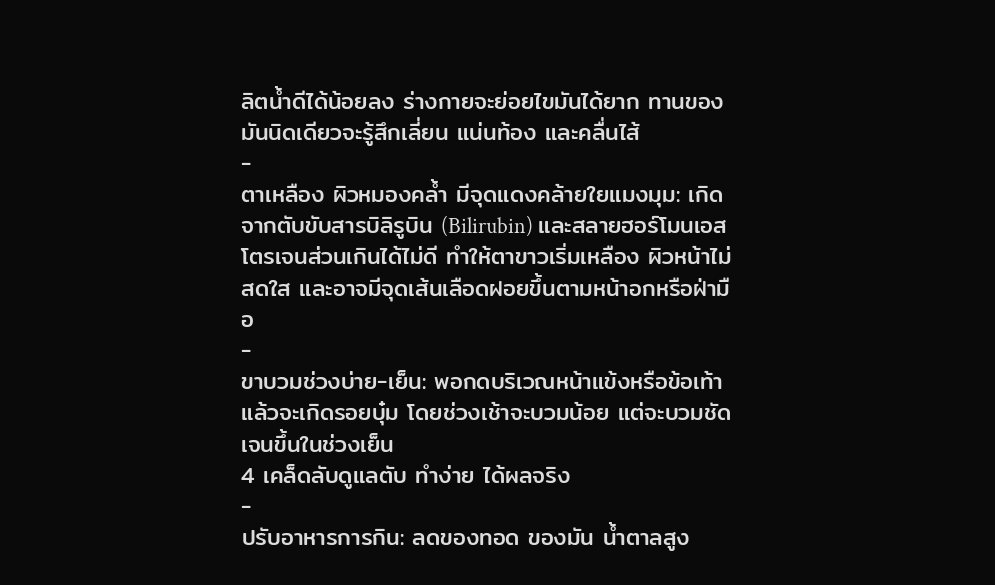ลิตน้ำดีได้น้อยลง ร่างกายจะย่อยไขมันได้ยาก ทานของมันนิดเดียวจะรู้สึกเลี่ยน แน่นท้อง และคลื่นไส้
-
ตาเหลือง ผิวหมองคล้ำ มีจุดแดงคล้ายใยแมงมุม: เกิดจากตับขับสารบิลิรูบิน (Bilirubin) และสลายฮอร์โมนเอสโตรเจนส่วนเกินได้ไม่ดี ทำให้ตาขาวเริ่มเหลือง ผิวหน้าไม่สดใส และอาจมีจุดเส้นเลือดฝอยขึ้นตามหน้าอกหรือฝ่ามือ
-
ขาบวมช่วงบ่าย-เย็น: พอกดบริเวณหน้าแข้งหรือข้อเท้าแล้วจะเกิดรอยบุ๋ม โดยช่วงเช้าจะบวมน้อย แต่จะบวมชัดเจนขึ้นในช่วงเย็น
4 เคล็ดลับดูแลตับ ทำง่าย ได้ผลจริง
-
ปรับอาหารการกิน: ลดของทอด ของมัน น้ำตาลสูง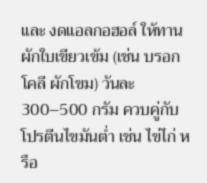และ งดแอลกอฮอล์ ให้ทานผักใบเขียวเข้ม (เช่น บรอกโคลี ผักโขม) วันละ 300–500 กรัม ควบคู่กับโปรตีนไขมันต่ำ เช่น ไข่ไก่ หรือ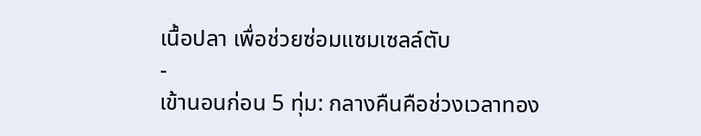เนื้อปลา เพื่อช่วยซ่อมแซมเซลล์ตับ
-
เข้านอนก่อน 5 ทุ่ม: กลางคืนคือช่วงเวลาทอง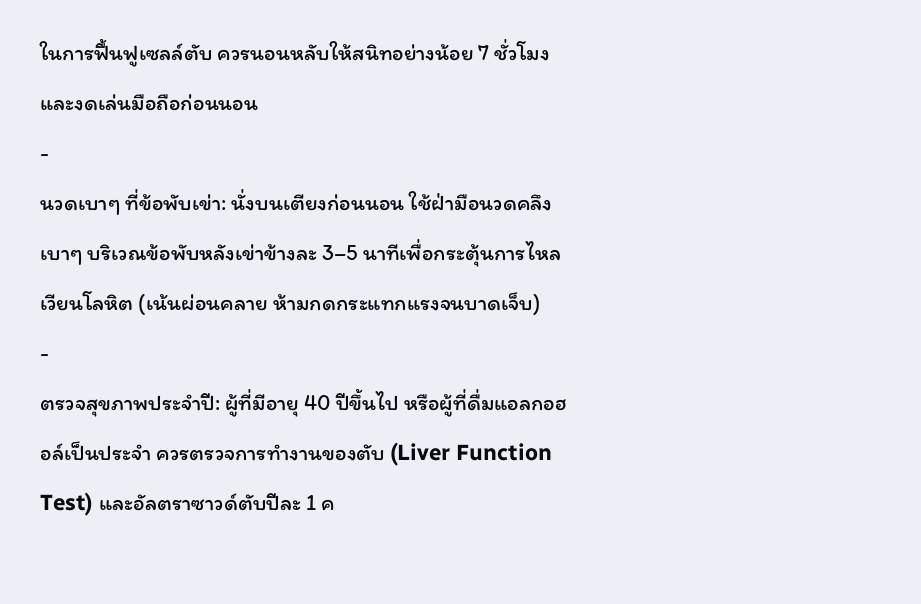ในการฟื้นฟูเซลล์ตับ ควรนอนหลับให้สนิทอย่างน้อย 7 ชั่วโมง และงดเล่นมือถือก่อนนอน
-
นวดเบาๆ ที่ข้อพับเข่า: นั่งบนเตียงก่อนนอน ใช้ฝ่ามือนวดคลึงเบาๆ บริเวณข้อพับหลังเข่าข้างละ 3–5 นาทีเพื่อกระตุ้นการไหลเวียนโลหิต (เน้นผ่อนคลาย ห้ามกดกระแทกแรงจนบาดเจ็บ)
-
ตรวจสุขภาพประจำปี: ผู้ที่มีอายุ 40 ปีขึ้นไป หรือผู้ที่ดื่มแอลกอฮอล์เป็นประจำ ควรตรวจการทำงานของตับ (Liver Function Test) และอัลตราซาวด์ตับปีละ 1 ค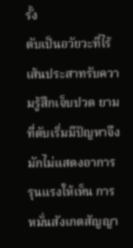รั้ง
ตับเป็นอวัยวะที่ไร้เส้นประสาทรับความรู้สึกเจ็บปวด ยามที่ตับเริ่มมีปัญหาจึงมักไม่แสดงอาการรุนแรงให้เห็น การหมั่นสังเกตสัญญา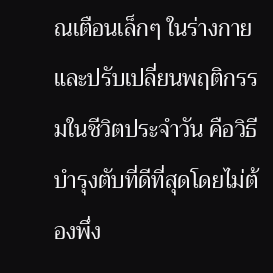ณเตือนเล็กๆ ในร่างกายและปรับเปลี่ยนพฤติกรรมในชีวิตประจำวัน คือวิธีบำรุงตับที่ดีที่สุดโดยไม่ต้องพึ่ง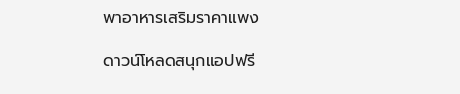พาอาหารเสริมราคาแพง

ดาวน์โหลดสนุกแอปฟรี